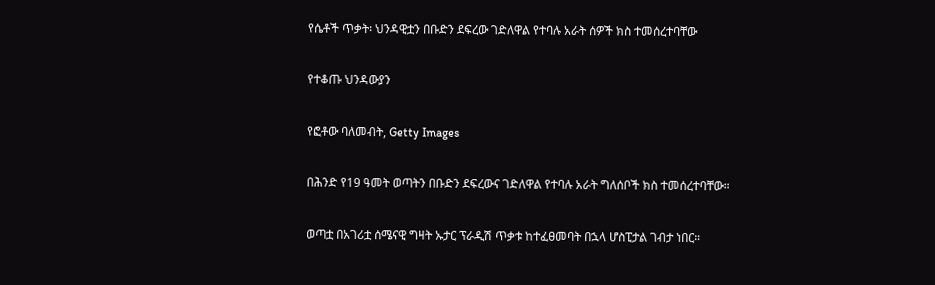የሴቶች ጥቃት፡ ህንዳዊቷን በቡድን ደፍረው ገድለዋል የተባሉ አራት ሰዎች ክስ ተመሰረተባቸው

የተቆጡ ህንዳውያን

የፎቶው ባለመብት, Getty Images

በሕንድ የ19 ዓመት ወጣትን በቡድን ደፍረውና ገድለዋል የተባሉ አራት ግለሰቦች ክስ ተመሰረተባቸው።

ወጣቷ በአገሪቷ ሰሜናዊ ግዛት ኡታር ፕራዲሽ ጥቃቱ ከተፈፀመባት በኋላ ሆስፒታል ገብታ ነበር።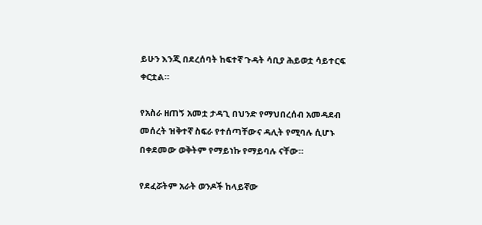ይሁን እንጂ በደረሰባት ከፍተኛ ጉዳት ሳቢያ ሕይወቷ ሳይተርፍ ቀርቷል።

የአስራ ዘጠኝ አመቷ ታዳጊ በህንድ የማህበረሰብ አመዳደብ መሰረት ዝቅተኛ ስፍራ የተሰጣቸውና ዳሊት የሚባሉ ሲሆኑ በቀደመው ወቅትም የማይነኩ የማይባሉ ናቸው።

የደፈሯትም አራት ወንዶች ከላይኛው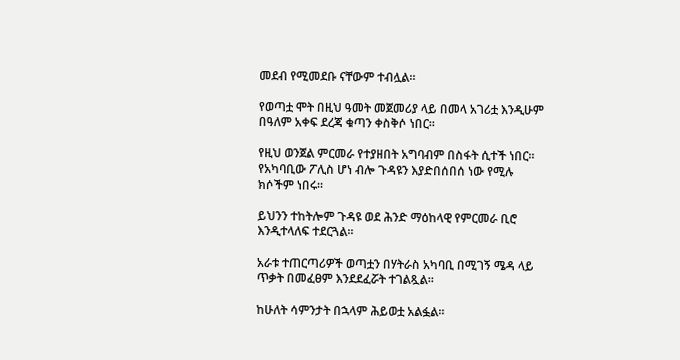መደብ የሚመደቡ ናቸውም ተብሏል።

የወጣቷ ሞት በዚህ ዓመት መጀመሪያ ላይ በመላ አገሪቷ እንዲሁም በዓለም አቀፍ ደረጃ ቁጣን ቀስቅሶ ነበር።

የዚህ ወንጀል ምርመራ የተያዘበት አግባብም በስፋት ሲተች ነበር። የአካባቢው ፖሊስ ሆነ ብሎ ጉዳዩን እያድበሰበሰ ነው የሚሉ ክሶችም ነበሩ።

ይህንን ተከትሎም ጉዳዩ ወደ ሕንድ ማዕከላዊ የምርመራ ቢሮ እንዲተላለፍ ተደርጓል።

አራቱ ተጠርጣሪዎች ወጣቷን በሃትራስ አካባቢ በሚገኝ ሜዳ ላይ ጥቃት በመፈፀም እንደደፈሯት ተገልጿል።

ከሁለት ሳምንታት በኋላም ሕይወቷ አልፏል።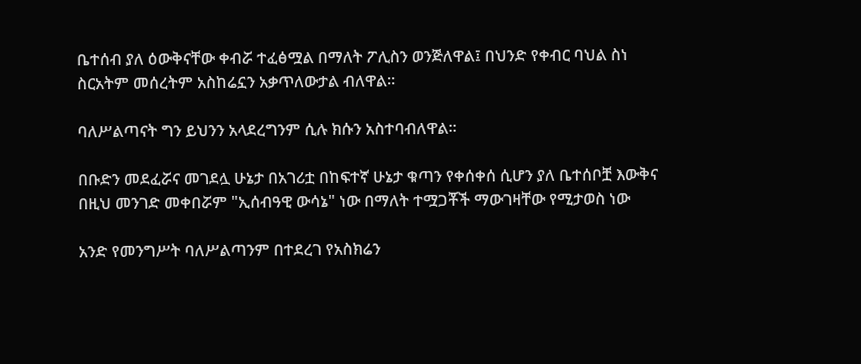ቤተሰብ ያለ ዕውቅናቸው ቀብሯ ተፈፅሟል በማለት ፖሊስን ወንጅለዋል፤ በህንድ የቀብር ባህል ስነ ስርአትም መሰረትም አስከሬኗን አቃጥለውታል ብለዋል።

ባለሥልጣናት ግን ይህንን አላደረግንም ሲሉ ክሱን አስተባብለዋል።

በቡድን መደፈሯና መገደሏ ሁኔታ በአገሪቷ በከፍተኛ ሁኔታ ቁጣን የቀሰቀሰ ሲሆን ያለ ቤተሰቦቿ እውቅና በዚህ መንገድ መቀበሯም "ኢሰብዓዊ ውሳኔ" ነው በማለት ተሟጋቾች ማውገዛቸው የሚታወስ ነው

አንድ የመንግሥት ባለሥልጣንም በተደረገ የአስክሬን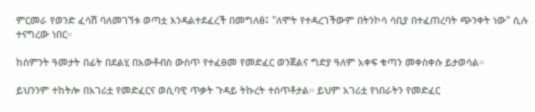ምርመራ የወንድ ፈሳሽ ባለመገኘቱ ወጣቷ እንዳልተደፈረች በመግለፅ፤ "ለሞት የተዳረገችውም በትንኮሳ ሳቢያ በተፈጠረባት ጭንቀት ነው" ሲሉ ተናግረው ነበር።

ከስምንት ዓመታት በፊት በደልሂ በአውቶብስ ውስጥ የተፈፀመ የመድፈር ወንጀልና ግድያ ዓለም አቀፍ ቁጣን መቀስቀሱ ይታወሳል።

ይህንንም ተከትሎ በአገሪቷ የመድፈርና ወሲባዊ ጥቃት ጉዳይ ትኩረት ተሰጥቶታል። ይህም አገሪቷ የነበራትን የመድፈር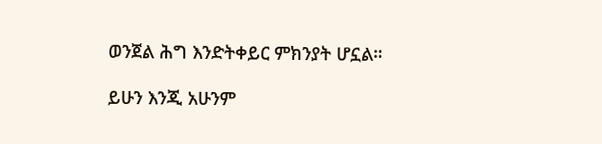ወንጀል ሕግ እንድትቀይር ምክንያት ሆኗል።

ይሁን እንጂ አሁንም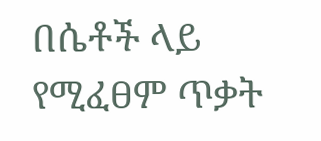በሴቶች ላይ የሚፈፀም ጥቃት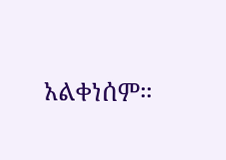አልቀነሰም።